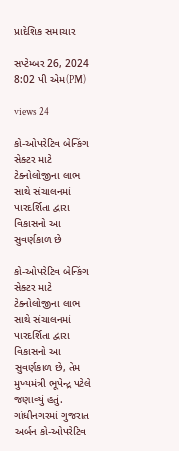પ્રાદેશિક સમાચાર

સપ્ટેમ્બર 26, 2024 8:02 પી એમ(PM)

views 24

કો-ઓપરેટિવ બેન્કિંગ સેક્ટર માટે ટેક્નોલોજીના લાભ સાથે સંચાલનમાં પારદર્શિતા દ્વારા વિકાસનો આ સુવર્ણકાળ છે

કો-ઓપરેટિવ બેન્કિંગ સેક્ટર માટે ટેક્નોલોજીના લાભ સાથે સંચાલનમાં પારદર્શિતા દ્વારા વિકાસનો આ સુવર્ણકાળ છે, તેમ મુખ્યમંત્રી ભૂપેન્દ્ર પટેલે જણાવ્યું હતું. ગાંધીનગરમાં ગુજરાત અર્બન કો-ઓપરેટિવ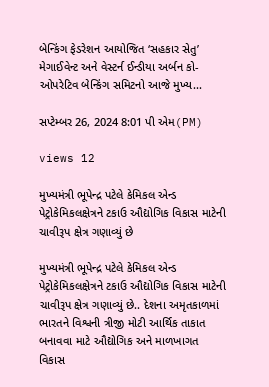બેન્કિંગ ફેડરેશન આયોજિત ‘સહકાર સેતુ’ મેગાઈવેન્ટ અને વેસ્ટર્ન ઈન્ડીયા અર્બન કો-ઓપરેટિવ બેન્કિંગ સમિટનો આજે મુખ્ય...

સપ્ટેમ્બર 26, 2024 8:01 પી એમ(PM)

views 12

મુખ્યમંત્રી ભૂપેન્દ્ર પટેલે કેમિકલ એન્ડ પેટ્રોકેમિકલક્ષેત્રને ટકાઉ ઔદ્યોગિક વિકાસ માટેની ચાવીરૂપ ક્ષેત્ર ગણાવ્યું છે

મુખ્યમંત્રી ભૂપેન્દ્ર પટેલે કેમિકલ એન્ડ પેટ્રોકેમિકલક્ષેત્રને ટકાઉ ઔદ્યોગિક વિકાસ માટેની ચાવીરૂપ ક્ષેત્ર ગણાવ્યું છે.. દેશના અમૃતકાળમાં ભારતને વિશ્વની ત્રીજી મોટી આર્થિક તાકાત બનાવવા માટે ઔદ્યોગિક અને માળખાગત વિકાસ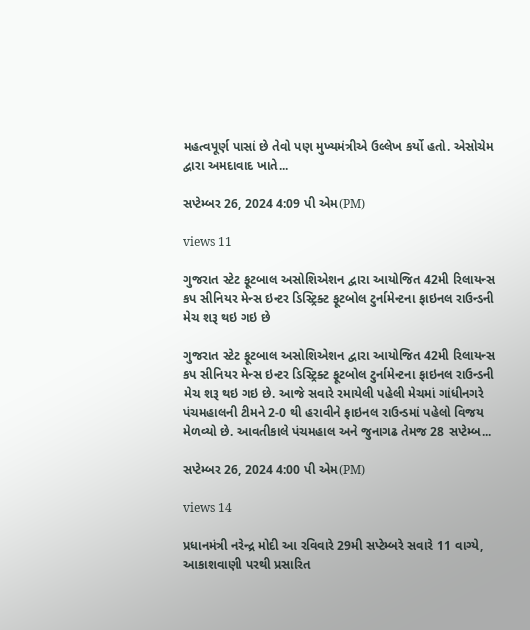મહત્વપૂર્ણ પાસાં છે તેવો પણ મુખ્યમંત્રીએ ઉલ્લેખ કર્યો હતો. એસોચેમ દ્વારા અમદાવાદ ખાતે...

સપ્ટેમ્બર 26, 2024 4:09 પી એમ(PM)

views 11

ગુજરાત સ્ટેટ ફૂટબાલ અસોશિએશન દ્વારા આયોજિત 42મી રિલાયન્સ કપ સીનિયર મેન્સ ઇન્ટર ડિસ્ટ્રિક્ટ ફૂટબોલ ટુર્નામેન્ટના ફાઇનલ રાઉન્ડની મેચ શરૂ થઇ ગઇ છે

ગુજરાત સ્ટેટ ફૂટબાલ અસોશિએશન દ્વારા આયોજિત 42મી રિલાયન્સ કપ સીનિયર મેન્સ ઇન્ટર ડિસ્ટ્રિક્ટ ફૂટબોલ ટુર્નામેન્ટના ફાઇનલ રાઉન્ડની મેચ શરૂ થઇ ગઇ છે. આજે સવારે રમાયેલી પહેલી મેચમાં ગાંધીનગરે પંચમહાલની ટીમને 2-0 થી હરાવીને ફાઇનલ રાઉન્ડમાં પહેલો વિજય મેળવ્યો છે. આવતીકાલે પંચમહાલ અને જુનાગઢ તેમજ 28 સપ્ટેમ્બ...

સપ્ટેમ્બર 26, 2024 4:00 પી એમ(PM)

views 14

પ્રધાનમંત્રી નરેન્દ્ર મોદી આ રવિવારે 29મી સપ્ટેમ્બરે સવારે 11 વાગ્યે, આકાશવાણી પરથી પ્રસારિત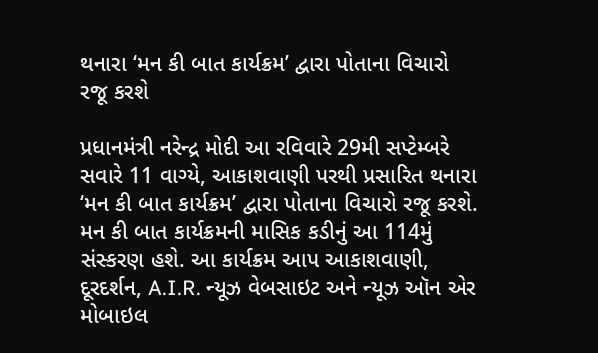થનારા ‘મન કી બાત કાર્યક્રમ’ દ્વારા પોતાના વિચારો રજૂ કરશે

પ્રધાનમંત્રી નરેન્દ્ર મોદી આ રવિવારે 29મી સપ્ટેમ્બરે સવારે 11 વાગ્યે, આકાશવાણી પરથી પ્રસારિત થનારા ‘મન કી બાત કાર્યક્રમ’ દ્વારા પોતાના વિચારો રજૂ કરશે. મન કી બાત કાર્યક્રમની માસિક કડીનું આ 114મું સંસ્કરણ હશે. આ કાર્યક્રમ આપ આકાશવાણી, દૂરદર્શન, A.I.R. ન્યૂઝ વેબસાઇટ અને ન્યૂઝ ઑન એર મોબાઇલ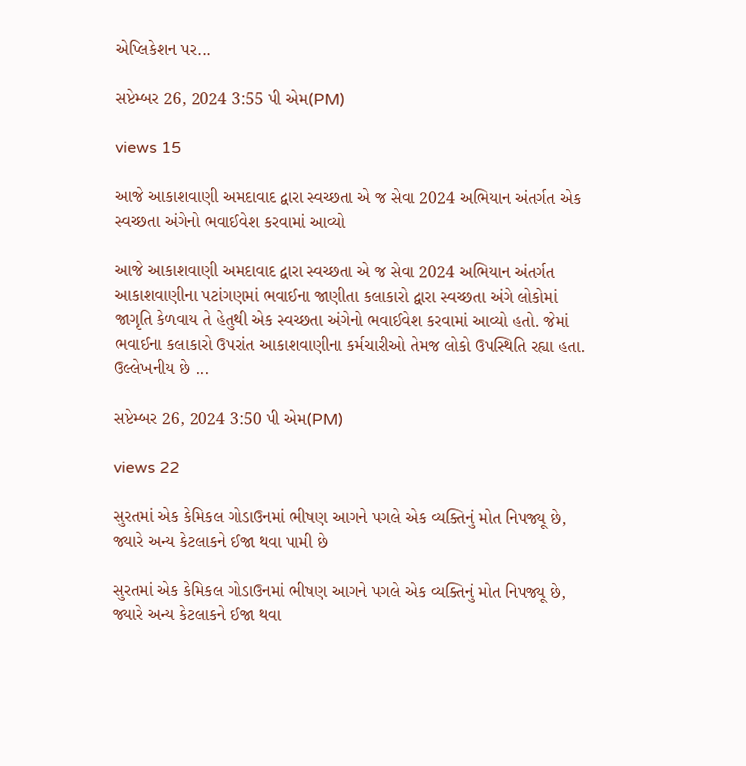એપ્લિકેશન પર...

સપ્ટેમ્બર 26, 2024 3:55 પી એમ(PM)

views 15

આજે આકાશવાણી અમદાવાદ દ્વારા સ્વચ્છતા એ જ સેવા 2024 અભિયાન અંતર્ગત એક સ્વચ્છતા અંગેનો ભવાઈવેશ કરવામાં આવ્યો

આજે આકાશવાણી અમદાવાદ દ્વારા સ્વચ્છતા એ જ સેવા 2024 અભિયાન અંતર્ગત આકાશવાણીના પટાંગણમાં ભવાઈના જાણીતા કલાકારો દ્વારા સ્વચ્છતા અંગે લોકોમાં જાગૃતિ કેળવાય તે હેતુથી એક સ્વચ્છતા અંગેનો ભવાઈવેશ કરવામાં આવ્યો હતો. જેમાં ભવાઈના કલાકારો ઉપરાંત આકાશવાણીના કર્મચારીઓ તેમજ લોકો ઉપસ્થિતિ રહ્યા હતા. ઉલ્લેખનીય છે ...

સપ્ટેમ્બર 26, 2024 3:50 પી એમ(PM)

views 22

સુરતમાં એક કેમિકલ ગોડાઉનમાં ભીષણ આગને પગલે એક વ્યક્તિનું મોત નિપજ્યૂ છે, જ્યારે અન્ય કેટલાકને ઈજા થવા પામી છે

સુરતમાં એક કેમિકલ ગોડાઉનમાં ભીષણ આગને પગલે એક વ્યક્તિનું મોત નિપજ્યૂ છે, જ્યારે અન્ય કેટલાકને ઈજા થવા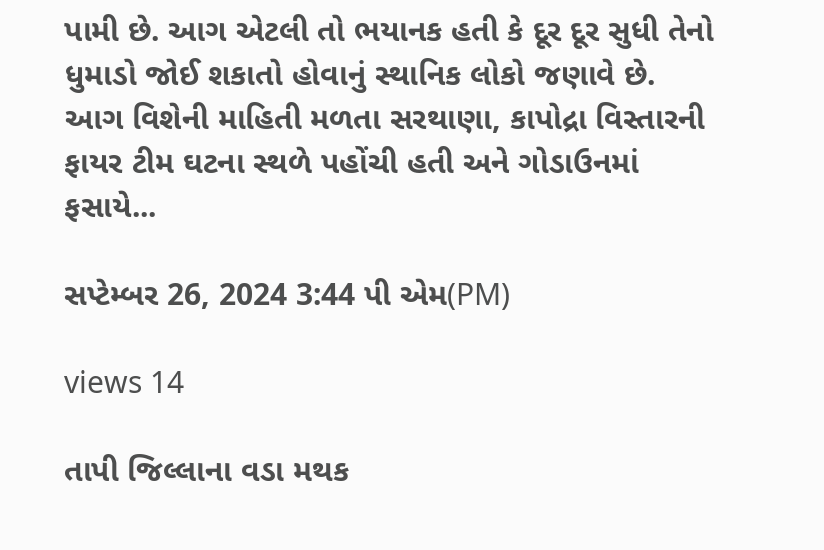પામી છે. આગ એટલી તો ભયાનક હતી કે દૂર દૂર સુધી તેનો ધુમાડો જોઈ શકાતો હોવાનું સ્થાનિક લોકો જણાવે છે. આગ વિશેની માહિતી મળતા સરથાણા, કાપોદ્રા વિસ્તારની ફાયર ટીમ ઘટના સ્થળે પહોંચી હતી અને ગોડાઉનમાં ફસાયે...

સપ્ટેમ્બર 26, 2024 3:44 પી એમ(PM)

views 14

તાપી જિલ્લાના વડા મથક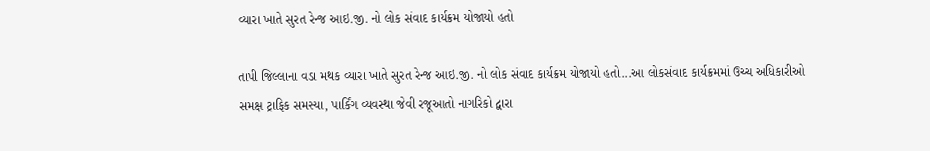વ્યારા ખાતે સુરત રેન્જ આઇ.જી. નો લોક સંવાદ કાર્યક્રમ યોજાયો હતો

તાપી જિલ્લાના વડા મથક વ્યારા ખાતે સુરત રેન્જ આઇ.જી. નો લોક સંવાદ કાર્યક્રમ યોજાયો હતો...આ લોકસંવાદ કાર્યક્રમમાં ઉચ્ચ અધિકારીઓ સમક્ષ ટ્રાફિક સમસ્યા, પાર્કિંગ વ્યવસ્થા જેવી રજૂઆતો નાગરિકો દ્વારા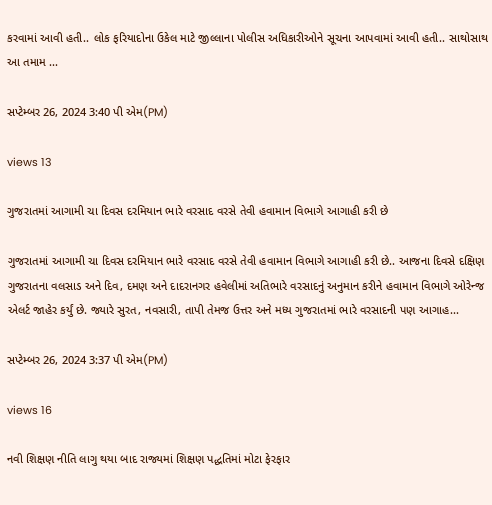કરવામાં આવી હતી.. લોક ફરિયાદોના ઉકેલ માટે જીલ્લાના પોલીસ અધિકારીઓને સૂચના આપવામાં આવી હતી.. સાથોસાથ આ તમામ ...

સપ્ટેમ્બર 26, 2024 3:40 પી એમ(PM)

views 13

ગુજરાતમાં આગામી ચા દિવસ દરમિયાન ભારે વરસાદ વરસે તેવી હવામાન વિભાગે આગાહી કરી છે

ગુજરાતમાં આગામી ચા દિવસ દરમિયાન ભારે વરસાદ વરસે તેવી હવામાન વિભાગે આગાહી કરી છે.. આજના દિવસે દક્ષિણ ગુજરાતના વલસાડ અને દિવ, દમણ અને દાદરાનગર હવેલીમાં અતિભારે વરસાદનું અનુમાન કરીને હવામાન વિભાગે ઓરેન્જ એલર્ટ જાહેર કર્યું છે. જ્યારે સુરત, નવસારી, તાપી તેમજ ઉત્તર અને મધ્ય ગુજરાતમાં ભારે વરસાદની પણ આગાહ...

સપ્ટેમ્બર 26, 2024 3:37 પી એમ(PM)

views 16

નવી શિક્ષણ નીતિ લાગુ થયા બાદ રાજ્યમાં શિક્ષણ પદ્ધતિમાં મોટા ફેરફાર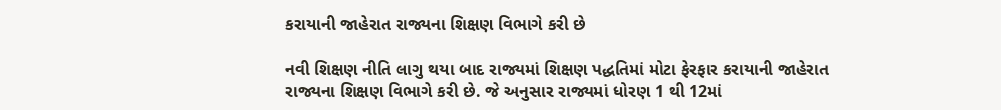કરાયાની જાહેરાત રાજ્યના શિક્ષણ વિભાગે કરી છે

નવી શિક્ષણ નીતિ લાગુ થયા બાદ રાજ્યમાં શિક્ષણ પદ્ધતિમાં મોટા ફેરફાર કરાયાની જાહેરાત રાજ્યના શિક્ષણ વિભાગે કરી છે. જે અનુસાર રાજ્યમાં ધોરણ 1 થી 12માં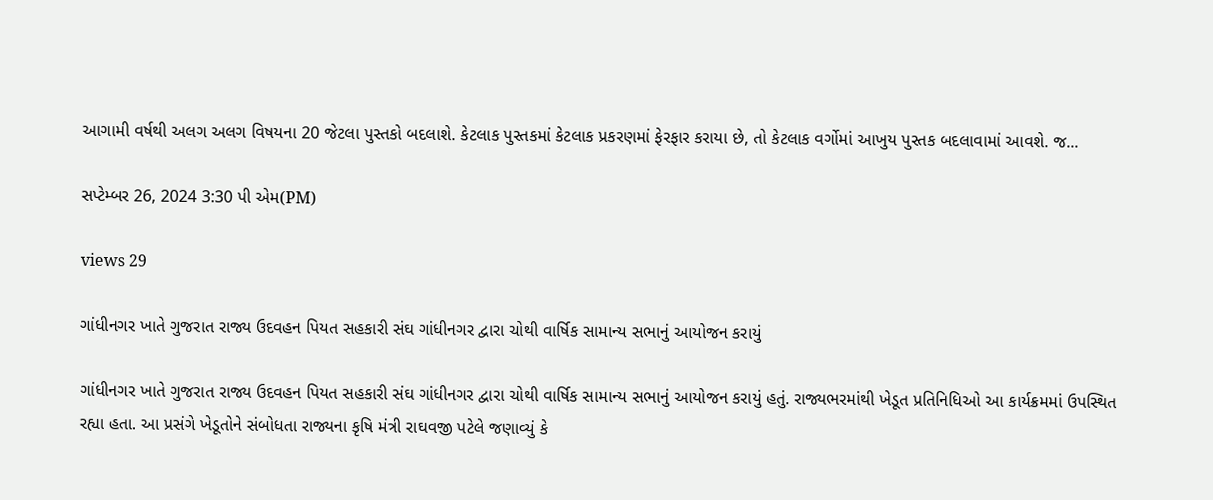આગામી વર્ષથી અલગ અલગ વિષયના 20 જેટલા પુસ્તકો બદલાશે. કેટલાક પુસ્તકમાં કેટલાક પ્રકરણમાં ફેરફાર કરાયા છે, તો કેટલાક વર્ગોમાં આખુય પુસ્તક બદલાવામાં આવશે. જ...

સપ્ટેમ્બર 26, 2024 3:30 પી એમ(PM)

views 29

ગાંધીનગર ખાતે ગુજરાત રાજ્ય ઉદવહન પિયત સહકારી સંઘ ગાંધીનગર દ્વારા ચોથી વાર્ષિક સામાન્ય સભાનું આયોજન કરાયું

ગાંધીનગર ખાતે ગુજરાત રાજ્ય ઉદવહન પિયત સહકારી સંઘ ગાંધીનગર દ્વારા ચોથી વાર્ષિક સામાન્ય સભાનું આયોજન કરાયું હતું. રાજ્યભરમાંથી ખેડૂત પ્રતિનિધિઓ આ કાર્યક્રમમાં ઉપસ્થિત રહ્યા હતા. આ પ્રસંગે ખેડૂતોને સંબોધતા રાજ્યના કૃષિ મંત્રી રાઘવજી પટેલે જણાવ્યું કે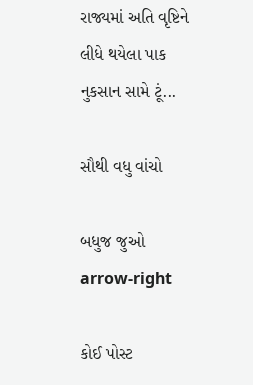રાજ્યમાં અતિ વૃષ્ટિને લીધે થયેલા પાક નુકસાન સામે ટૂં...

સૌથી વધુ વાંચો

બધુજ જુઓ arrow-right

કોઈ પોસ્ટ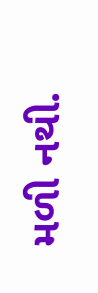મળી નથી.